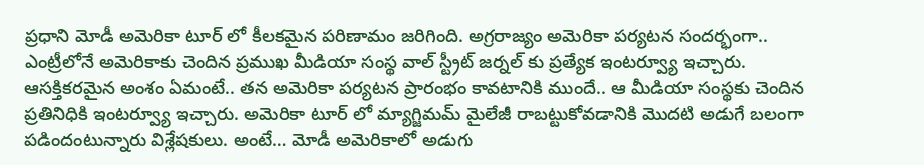ప్రధాని మోడీ అమెరికా టూర్ లో కీలకమైన పరిణామం జరిగింది. అగ్రరాజ్యం అమెరికా పర్యటన సందర్భంగా.. ఎంట్రీలోనే అమెరికాకు చెందిన ప్రముఖ మీడియా సంస్థ వాల్ స్ట్రీట్ జర్నల్ కు ప్రత్యేక ఇంటర్వ్యూ ఇచ్చారు. ఆసక్తికరమైన అంశం ఏమంటే.. తన అమెరికా పర్యటన ప్రారంభం కావటానికి ముందే.. ఆ మీడియా సంస్థకు చెందిన ప్రతినిధికి ఇంటర్వ్యూ ఇచ్చారు. అమెరికా టూర్ లో మ్యాగ్జిమమ్ మైలేజీ రాబట్టుకోవడానికి మొదటి అడుగే బలంగా పడిందంటున్నారు విశ్లేషకులు. అంటే… మోడీ అమెరికాలో అడుగు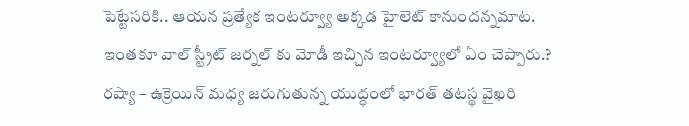పెట్టేసరికి.. ఆయన ప్రత్యేక ఇంటర్వ్యూ అక్కడ హైలెట్ కానుందన్నమాట. ఇంతకూ వాల్ స్ట్రీట్ జర్నల్ కు మోడీ ఇచ్చిన ఇంటర్వ్యూలో ఏం చెప్పారు.?
రష్యా – ఉక్రెయిన్ మధ్య జరుగుతున్న యుద్ధంలో భారత్ తటస్థ వైఖరి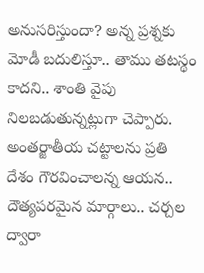అనుసరిస్తుందా? అన్న ప్రశ్నకు మోడీ బదులిస్తూ.. తాము తటస్థం కాదని.. శాంతి వైపు నిలబడుతున్నట్లుగా చెప్పారు. అంతర్జాతీయ చట్టాలను ప్రతి దేశం గౌరవించాలన్న ఆయన.. దౌత్యపరమైన మార్గాలు.. చర్చల ద్వారా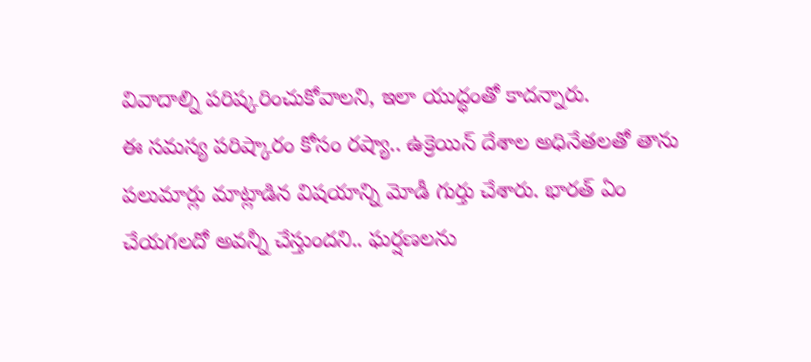వివాదాల్ని పరిష్కరించుకోవాలని, ఇలా యుద్ధంతో కాదన్నారు.
ఈ సమస్య పరిష్కారం కోసం రష్యా.. ఉక్రెయిన్ దేశాల అధినేతలతో తాను పలుమార్లు మాట్లాడిన విషయాన్ని మోడీ గుర్తు చేశారు. భారత్ ఏం చేయగలదో అవన్నీ చేస్తుందని.. ఘర్షణలను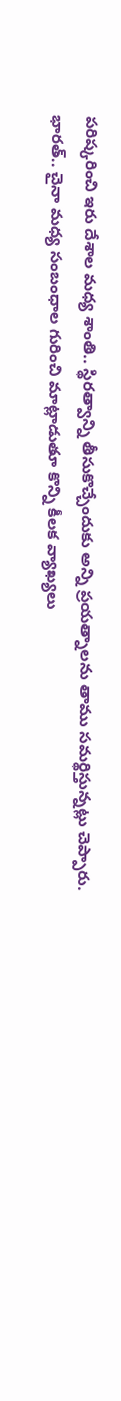పరిష్కరించి ఇరు దేశాల మధ్య శాంతి.. స్థిరత్వాన్ని తీసుకొచ్చేందుకు అన్ని ప్రయత్నాలను తాము సమర్థిస్తున్నట్లు చెప్పారు. భారత్.. చైనా మధ్య సంబంధాల గురించి మాట్లాడుతూ కొన్ని కీలక వ్యాఖ్యలు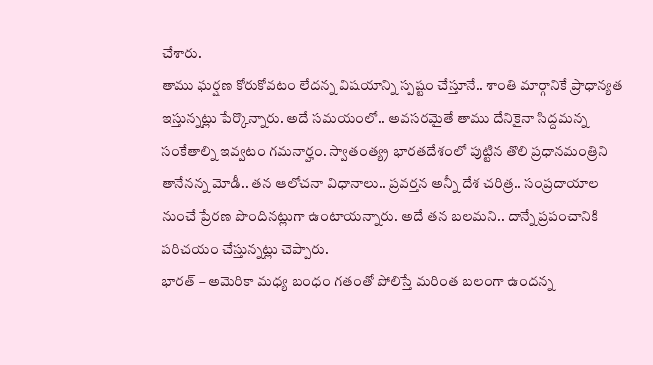చేశారు.
తాము ఘర్షణ కోరుకోవటం లేదన్న విషయాన్ని స్పష్టం చేస్తూనే.. శాంతి మార్గానికే ప్రాధాన్యత ఇస్తున్నట్లు పేర్కొన్నారు. అదే సమయంలో.. అవసరమైతే తాము దేనికైనా సిద్దమన్న సంకేతాల్ని ఇవ్వటం గమనార్హం. స్వాతంత్య్ర భారతదేశంలో పుట్టిన తొలి ప్రధానమంత్రిని తానేనన్న మోడీ.. తన ఆలోచనా విధానాలు.. ప్రవర్తన అన్నీ దేశ చరిత్ర.. సంప్రదాయాల నుంచే ప్రేరణ పొందినట్లుగా ఉంటాయన్నారు. అదే తన బలమని.. దాన్నే ప్రపంచానికి పరిచయం చేస్తున్నట్లు చెప్పారు.
భారత్ – అమెరికా మధ్య బంధం గతంతో పోలిస్తే మరింత బలంగా ఉందన్న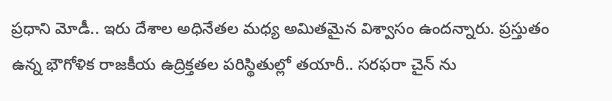ప్రధాని మోడీ.. ఇరు దేశాల అధినేతల మధ్య అమితమైన విశ్వాసం ఉందన్నారు. ప్రస్తుతం ఉన్న భౌగోళిక రాజకీయ ఉద్రిక్తతల పరిస్థితుల్లో తయారీ.. సరఫరా చైన్ ను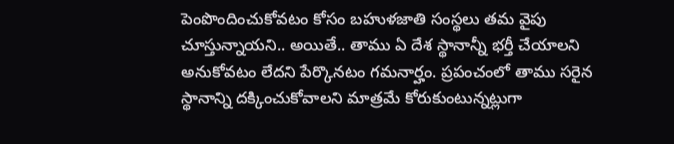పెంపొందించుకోవటం కోసం బహుళజాతి సంస్థలు తమ వైపు చూస్తున్నాయని.. అయితే.. తాము ఏ దేశ స్థానాన్నీ భర్తీ చేయాలని అనుకోవటం లేదని పేర్కొనటం గమనార్హం. ప్రపంచంలో తాము సరైన స్థానాన్ని దక్కించుకోవాలని మాత్రమే కోరుకుంటున్నట్లుగా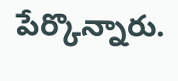పేర్కొన్నారు.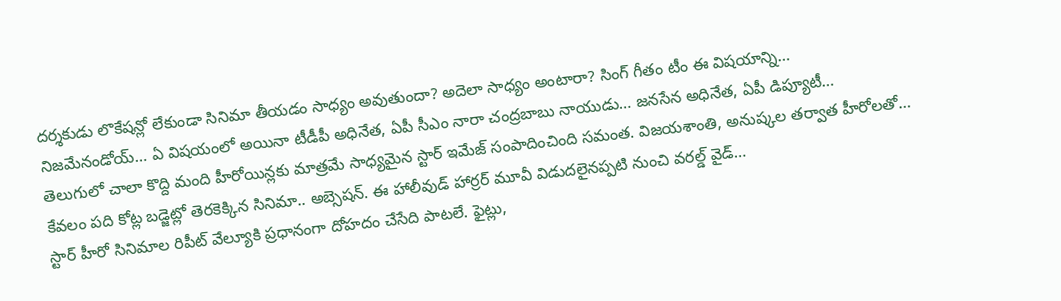దర్శకుడు లొకేషన్లో లేకుండా సినిమా తీయడం సాధ్యం అవుతుందా? అదెలా సాధ్యం అంటారా? సింగ్ గీతం టీం ఈ విషయాన్ని…
నిజమేనండోయ్… ఏ విషయంలో అయినా టీడీపీ అధినేత, ఏపీ సీఎం నారా చంద్రబాబు నాయుడు… జనసేన అధినేత, ఏపీ డిప్యూటీ…
తెలుగులో చాలా కొద్ది మంది హీరోయిన్లకు మాత్రమే సాధ్యమైన స్టార్ ఇమేజ్ సంపాదించింది సమంత. విజయశాంతి, అనుష్కల తర్వాత హీరోలతో…
కేవలం పది కోట్ల బడ్జెట్లో తెరకెక్కిన సినిమా.. అబ్సెషన్. ఈ హాలీవుడ్ హార్రర్ మూవీ విడుదలైనప్పటి నుంచి వరల్డ్ వైడ్…
స్టార్ హీరో సినిమాల రిపీట్ వేల్యూకి ప్రధానంగా దోహదం చేసేది పాటలే. ఫైట్లు,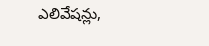ఎలివేషన్లు,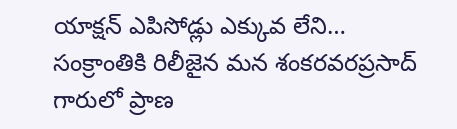యాక్షన్ ఎపిసోడ్లు ఎక్కువ లేని…
సంక్రాంతికి రిలీజైన మన శంకరవరప్రసాద్ గారులో ప్రాణ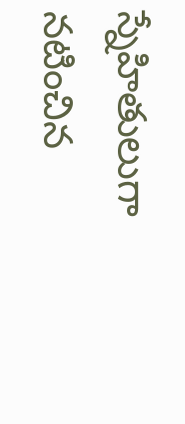స్నేహితులుగా నటించిన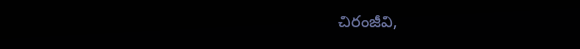చిరంజీవి,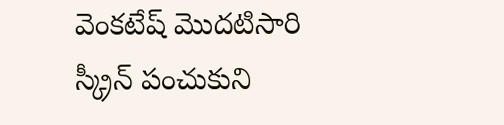వెంకటేష్ మొదటిసారి స్క్రీన్ పంచుకుని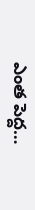ఎంత పెద్ద…